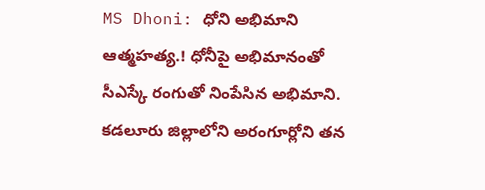MS Dhoni: ధోని అభిమాని ఆత్మహత్య.! ధోనీపై అభిమానంతో సీఎస్కే రంగుతో నింపేసిన అభిమాని.
కడలూరు జిల్లాలోని అరంగూర్లోని తన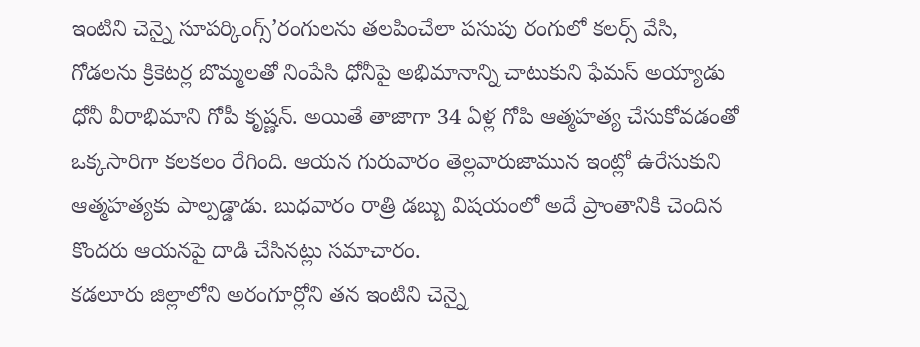ఇంటిని చెన్నై సూపర్కింగ్స్’రంగులను తలపించేలా పసుపు రంగులో కలర్స్ వేసి, గోడలను క్రికెటర్ల బొమ్మలతో నింపేసి ధోనీపై అభిమానాన్ని చాటుకుని ఫేమస్ అయ్యాడు ధోనీ వీరాభిమాని గోపీ కృష్ణన్. అయితే తాజాగా 34 ఏళ్ల గోపి ఆత్మహత్య చేసుకోవడంతో ఒక్కసారిగా కలకలం రేగింది. ఆయన గురువారం తెల్లవారుజామున ఇంట్లో ఉరేసుకుని ఆత్మహత్యకు పాల్పడ్డాడు. బుధవారం రాత్రి డబ్బు విషయంలో అదే ప్రాంతానికి చెందిన కొందరు ఆయనపై దాడి చేసినట్లు సమాచారం.
కడలూరు జిల్లాలోని అరంగూర్లోని తన ఇంటిని చెన్నై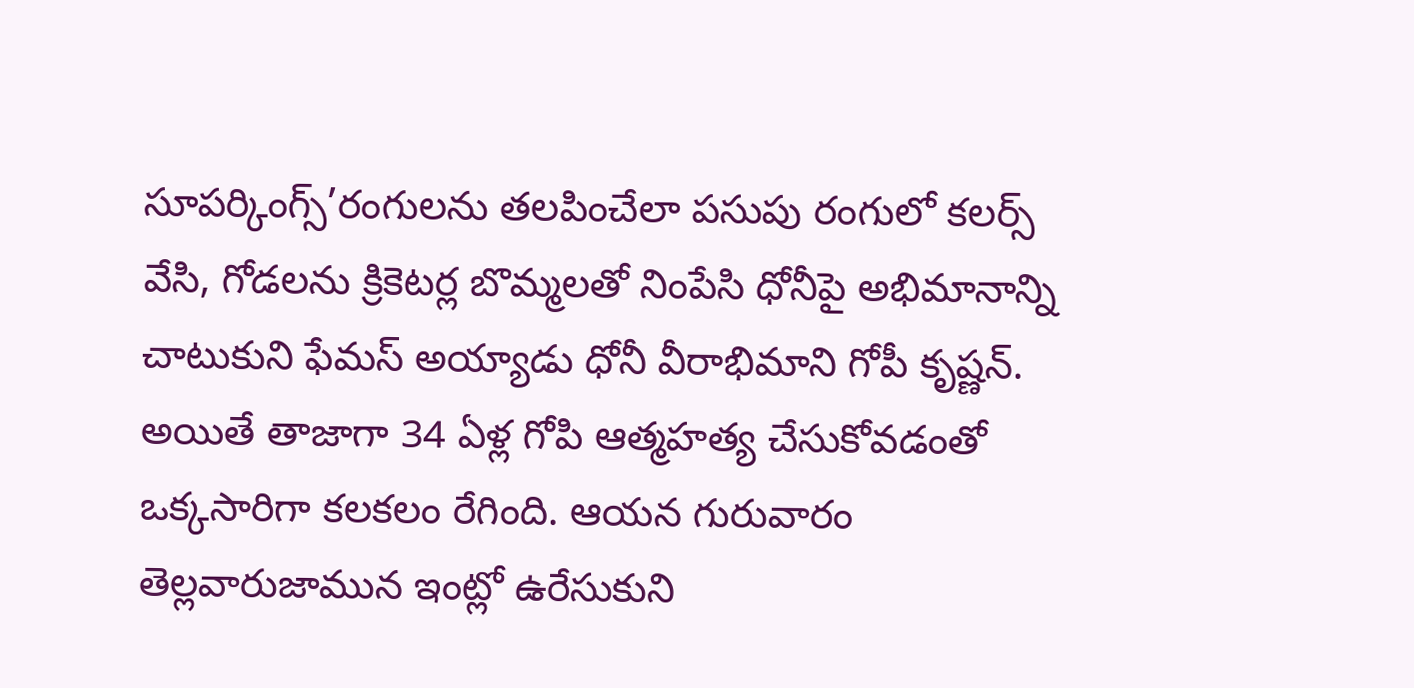సూపర్కింగ్స్’రంగులను తలపించేలా పసుపు రంగులో కలర్స్ వేసి, గోడలను క్రికెటర్ల బొమ్మలతో నింపేసి ధోనీపై అభిమానాన్ని చాటుకుని ఫేమస్ అయ్యాడు ధోనీ వీరాభిమాని గోపీ కృష్ణన్. అయితే తాజాగా 34 ఏళ్ల గోపి ఆత్మహత్య చేసుకోవడంతో ఒక్కసారిగా కలకలం రేగింది. ఆయన గురువారం తెల్లవారుజామున ఇంట్లో ఉరేసుకుని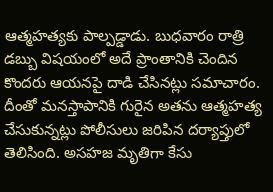ఆత్మహత్యకు పాల్పడ్డాడు. బుధవారం రాత్రి డబ్బు విషయంలో అదే ప్రాంతానికి చెందిన కొందరు ఆయనపై దాడి చేసినట్లు సమాచారం. దీంతో మనస్తాపానికి గురైన అతను ఆత్మహత్య చేసుకున్నట్లు పోలీసులు జరిపిన దర్యాప్తులో తెలిసింది. అసహజ మృతిగా కేసు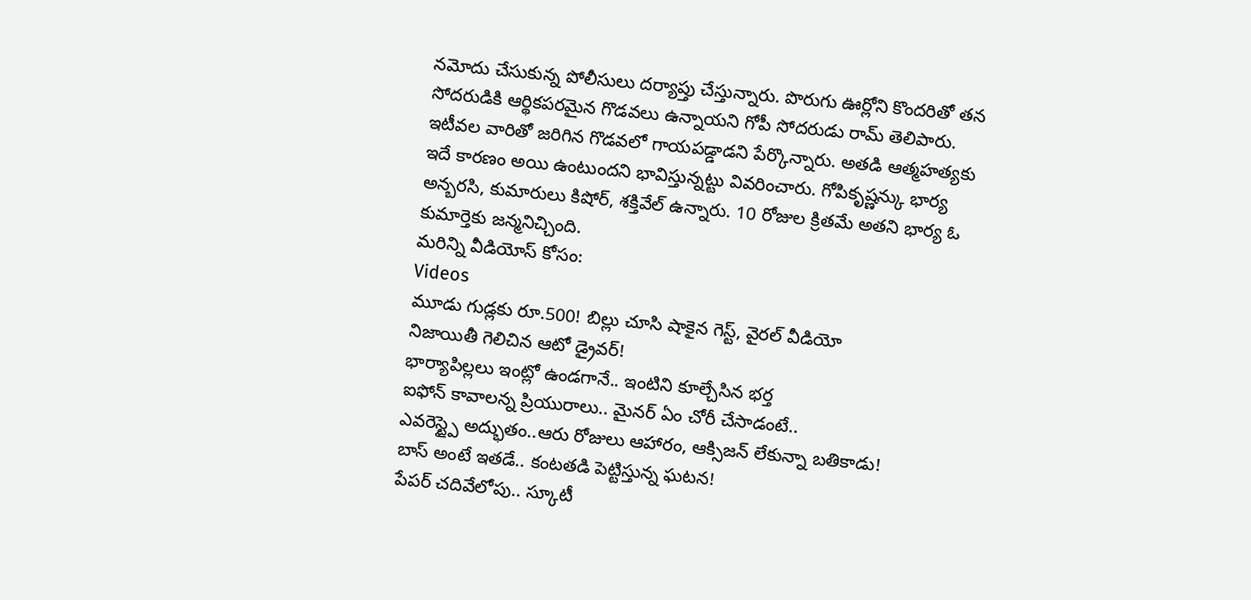నమోదు చేసుకున్న పోలీసులు దర్యాప్తు చేస్తున్నారు. పొరుగు ఊర్లోని కొందరితో తన సోదరుడికి ఆర్థికపరమైన గొడవలు ఉన్నాయని గోపీ సోదరుడు రామ్ తెలిపారు. ఇటీవల వారితో జరిగిన గొడవలో గాయపడ్డాడని పేర్కొన్నారు. అతడి ఆత్మహత్యకు ఇదే కారణం అయి ఉంటుందని భావిస్తున్నట్టు వివరించారు. గోపికృష్ణన్కు భార్య అన్బరసి, కుమారులు కిషోర్, శక్తివేల్ ఉన్నారు. 10 రోజుల క్రితమే అతని భార్య ఓ కుమార్తెకు జన్మనిచ్చింది.
మరిన్ని వీడియోస్ కోసం:
Videos
మూడు గుడ్లకు రూ.500! బిల్లు చూసి షాకైన గెస్ట్, వైరల్ వీడియో
నిజాయితీ గెలిచిన ఆటో డ్రైవర్!
భార్యాపిల్లలు ఇంట్లో ఉండగానే.. ఇంటిని కూల్చేసిన భర్త
ఐఫోన్ కావాలన్న ప్రియురాలు.. మైనర్ ఏం చోరీ చేసాడంటే..
ఎవరెస్ట్పై అద్భుతం..ఆరు రోజులు ఆహారం, ఆక్సిజన్ లేకున్నా బతికాడు!
బాస్ అంటే ఇతడే.. కంటతడి పెట్టిస్తున్న ఘటన!
పేపర్ చదివేలోపు.. స్కూటీ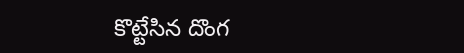కొట్టేసిన దొంగ